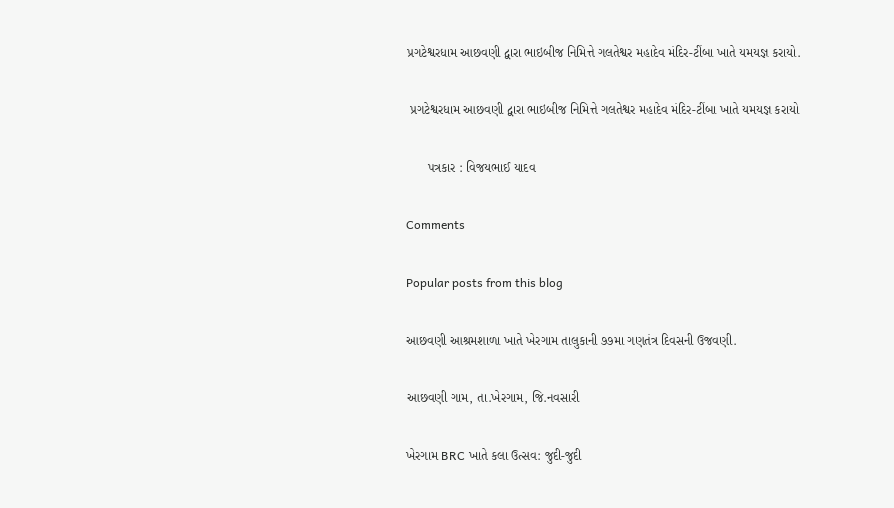પ્રગટેશ્વરધામ આછવણી દ્વારા ભાઇબીજ નિમિત્તે ગલતેશ્વર મહાદેવ મંદિર-ટીંબા ખાતે યમયજ્ઞ કરાયો.

 પ્રગટેશ્વરધામ આછવણી દ્વારા ભાઇબીજ નિમિત્તે ગલતેશ્વર મહાદેવ મંદિર-ટીંબા ખાતે યમયજ્ઞ કરાયો

      પત્રકાર : વિજયભાઈ યાદવ

Comments

Popular posts from this blog

આછવણી આશ્રમશાળા ખાતે ખેરગામ તાલુકાની ૭૭મા ગણતંત્ર દિવસની ઉજવણી.

આછવણી ગામ, તા.ખેરગામ, જિ.નવસારી

ખેરગામ BRC ખાતે કલા ઉત્સવ: જુદી-જુદી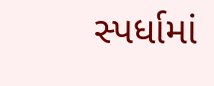સ્પર્ધામાં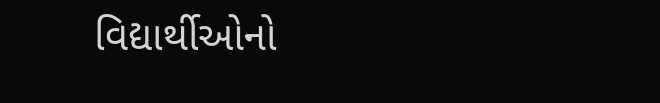વિદ્યાર્થીઓનો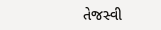તેજસ્વી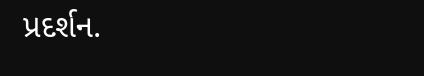પ્રદર્શન.